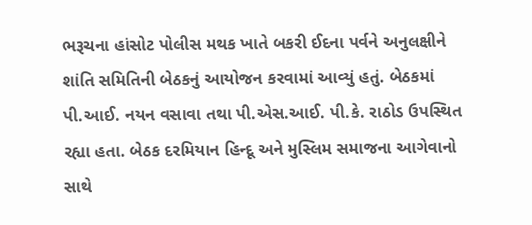ભરૂચના હાંસોટ પોલીસ મથક ખાતે બકરી ઈદના પર્વને અનુલક્ષીને શાંતિ સમિતિની બેઠકનું આયોજન કરવામાં આવ્યું હતું. બેઠકમાં પી.આઈ. નયન વસાવા તથા પી.એસ.આઈ. પી.કે. રાઠોડ ઉપસ્થિત રહ્યા હતા. બેઠક દરમિયાન હિન્દૂ અને મુસ્લિમ સમાજના આગેવાનો સાથે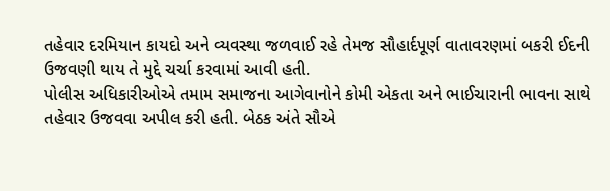તહેવાર દરમિયાન કાયદો અને વ્યવસ્થા જળવાઈ રહે તેમજ સૌહાર્દપૂર્ણ વાતાવરણમાં બકરી ઈદની ઉજવણી થાય તે મુદ્દે ચર્ચા કરવામાં આવી હતી.
પોલીસ અધિકારીઓએ તમામ સમાજના આગેવાનોને કોમી એકતા અને ભાઈચારાની ભાવના સાથે તહેવાર ઉજવવા અપીલ કરી હતી. બેઠક અંતે સૌએ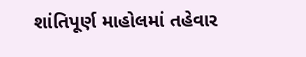શાંતિપૂર્ણ માહોલમાં તહેવાર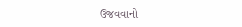ઉજવવાનો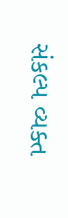સંકલ્પ વ્યક્ત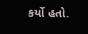કર્યો હતો.